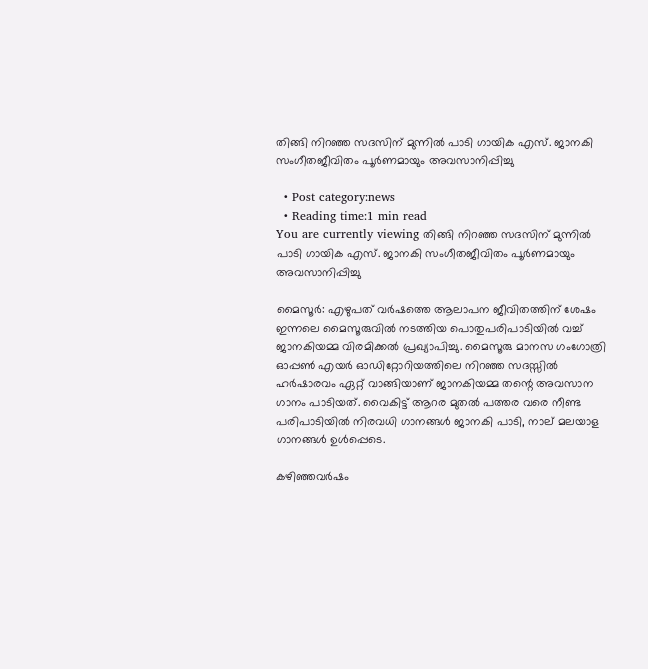തിങ്ങി നിറഞ്ഞ സദസിന് മുന്നില്‍ പാടി ഗായിക എസ്. ജാനകി സംഗീതജീവിതം പൂര്‍ണമായും അവസാനിപ്പിച്ചു

  • Post category:news
  • Reading time:1 min read
You are currently viewing തിങ്ങി നിറഞ്ഞ സദസിന് മുന്നില്‍ പാടി ഗായിക എസ്. ജാനകി സംഗീതജീവിതം പൂര്‍ണമായും അവസാനിപ്പിച്ചു

മൈസൂര്‍: എഴുപത് വർഷത്തെ ആലാപന ജീവിതത്തിന് ശേഷം ഇന്നലെ മൈസൂരുവിൽ നടത്തിയ പൊതുപരിപാടിയിൽ വച്ച് ജാനകിയമ്മ വിരമിക്കൽ പ്രഖ്യാപിച്ചു. മൈസൂരു മാനസ ഗംഗോത്രി ഓപ്പൺ എയർ ഓഡിറ്റോറിയത്തിലെ നിറഞ്ഞ സദസ്സിൽ ഹർഷാരവം ഏറ്റ് വാങ്ങിയാണ് ജാനകിയമ്മ തന്റെ അവസാന ഗാനം പാടിയത്. വൈകിട്ട് ആറര മുതൽ പത്തര വരെ നീണ്ട പരിപാടിയിൽ നിരവധി ഗാനങ്ങൾ ജാനകി പാടി, നാല് മലയാള ഗാനങ്ങള്‍ ഉള്‍പ്പെടെ.

കഴിഞ്ഞവര്‍ഷം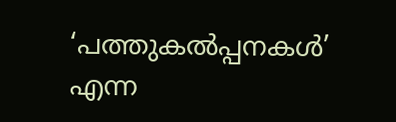‘പത്തുകല്‍പ്പനകള്‍’ എന്ന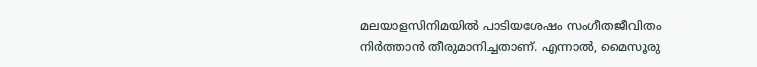മലയാളസിനിമയില്‍ പാടിയശേഷം സംഗീതജീവിതം നിര്‍ത്താന്‍ തീരുമാനിച്ചതാണ്. എന്നാല്‍, മൈസൂരു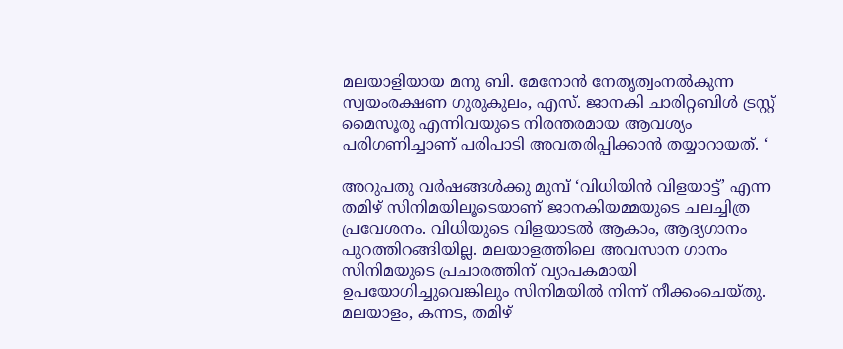മലയാളിയായ മനു ബി. മേനോന്‍ നേതൃത്വംനല്‍കുന്ന സ്വയംരക്ഷണ ഗുരുകുലം, എസ്. ജാനകി ചാരിറ്റബിള്‍ ട്രസ്റ്റ് മൈസൂരു എന്നിവയുടെ നിരന്തരമായ ആവശ്യം പരിഗണിച്ചാണ് പരിപാടി അവതരിപ്പിക്കാന്‍ തയ്യാറായത്. ‘

അറുപതു വർഷങ്ങൾക്കു മുമ്പ് ‘വിധിയിൻ വിളയാട്ട്’ എന്ന തമിഴ് സിനിമയിലൂടെയാണ് ജാനകിയമ്മയുടെ ചലച്ചിത്ര പ്രവേശനം. വിധിയുടെ വിളയാടൽ ആകാം, ആദ്യഗാനം പുറത്തിറങ്ങിയില്ല. മലയാളത്തിലെ അവസാന ഗാനം സിനിമയുടെ പ്രചാരത്തിന് വ്യാപകമായി ഉപയോഗിച്ചുവെങ്കിലും സിനിമയിൽ നിന്ന്‌ നീക്കംചെയ്തു. മലയാളം, കന്നട, തമിഴ്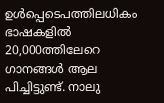ഉൾപ്പെടെപത്തിലധികം ഭാഷകളിൽ 20,000ത്തിലേറെ ഗാനങ്ങൾ ആല പിച്ചിട്ടുണ്ട്. നാലു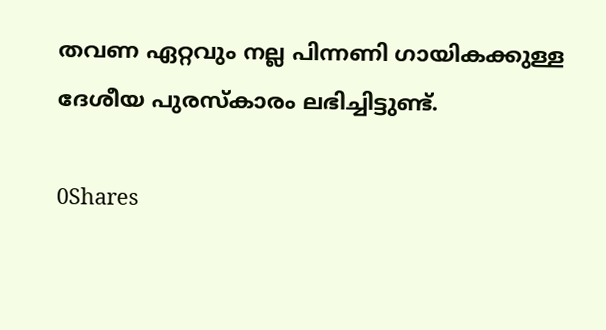തവണ ഏറ്റവും നല്ല പിന്നണി ഗായികക്കുള്ള ദേശീയ പുരസ്കാരം ലഭിച്ചിട്ടുണ്ട്.

0Shares